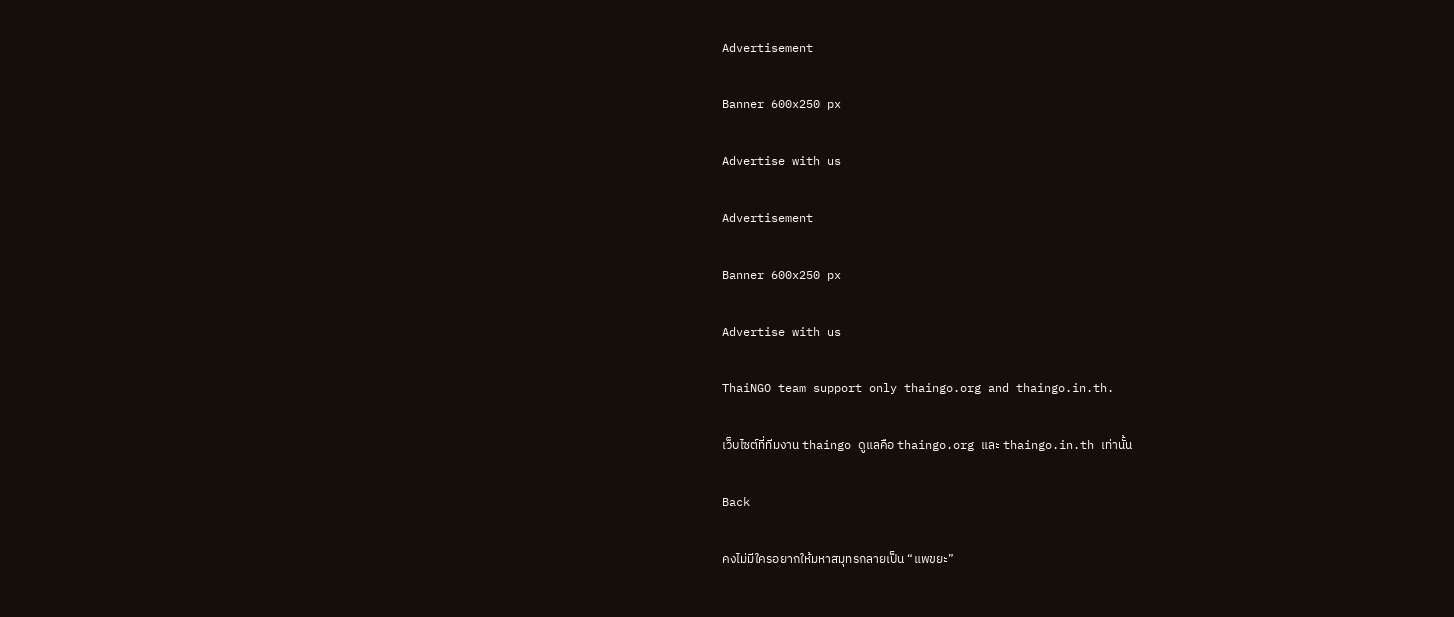Advertisement

Banner 600x250 px

Advertise with us

Advertisement

Banner 600x250 px

Advertise with us

ThaiNGO team support only thaingo.org and thaingo.in.th.

เว็บไซต์ที่ทีมงาน thaingo ดูแลคือ thaingo.org และ thaingo.in.th เท่านั้น

Back

คงไม่มีใครอยากให้มหาสมุทรกลายเป็น “แพขยะ”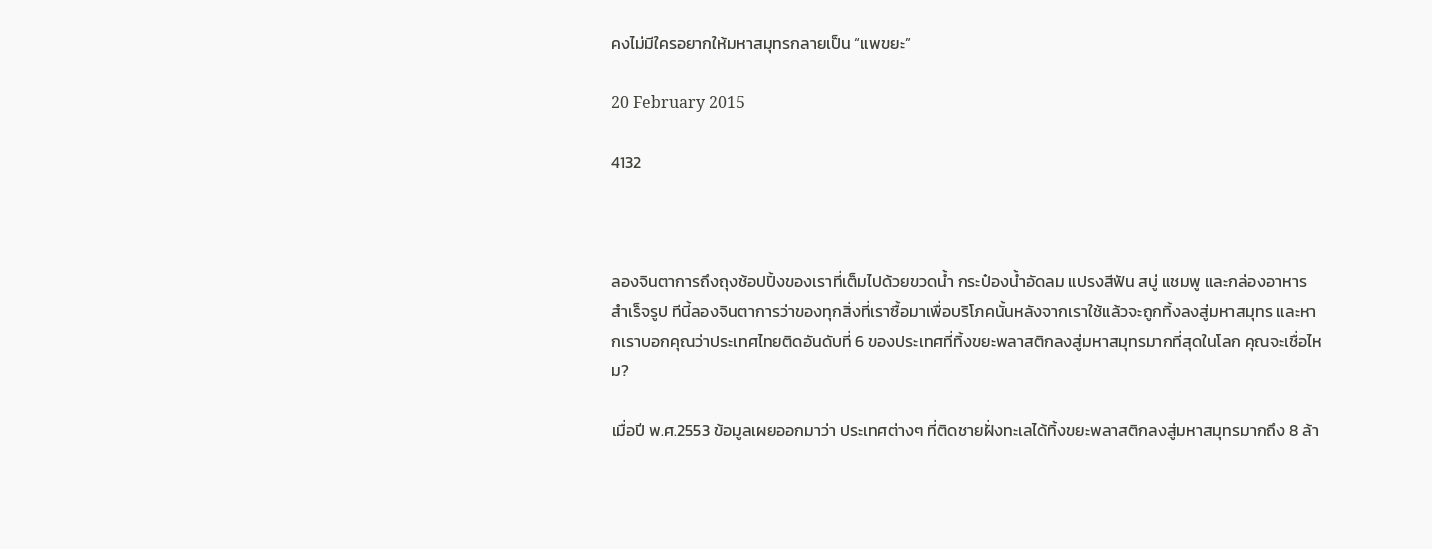คงไม่มีใครอยากให้มหาสมุทรกลายเป็น “แพขยะ”

20 February 2015

4132



ลองจินตาการถึงถุงช้อปปิ้งของเราที่เต็มไปด้วยขวดน้ำ กระป๋องน้ำอัดลม แปรงสีฟัน สบู่ แชมพู และกล่องอาหารสำเร็จรูป ทีนี้ลองจินตาการว่าของทุกสิ่งที่เราซื้อมาเพื่อบริโภคนั้นหลังจากเราใช้แล้วจะถูกทิ้งลงสู่มหาสมุทร และหากเราบอกคุณว่าประเทศไทยติดอันดับที่ 6 ของประเทศที่ทิ้งขยะพลาสติกลงสู่มหาสมุทรมากที่สุดในโลก คุณจะเชื่อไหม?

เมื่อปี พ.ศ.2553 ข้อมูลเผยออกมาว่า ประเทศต่างๆ ที่ติดชายฝั่งทะเลได้ทิ้งขยะพลาสติกลงสู่มหาสมุทรมากถึง 8 ล้า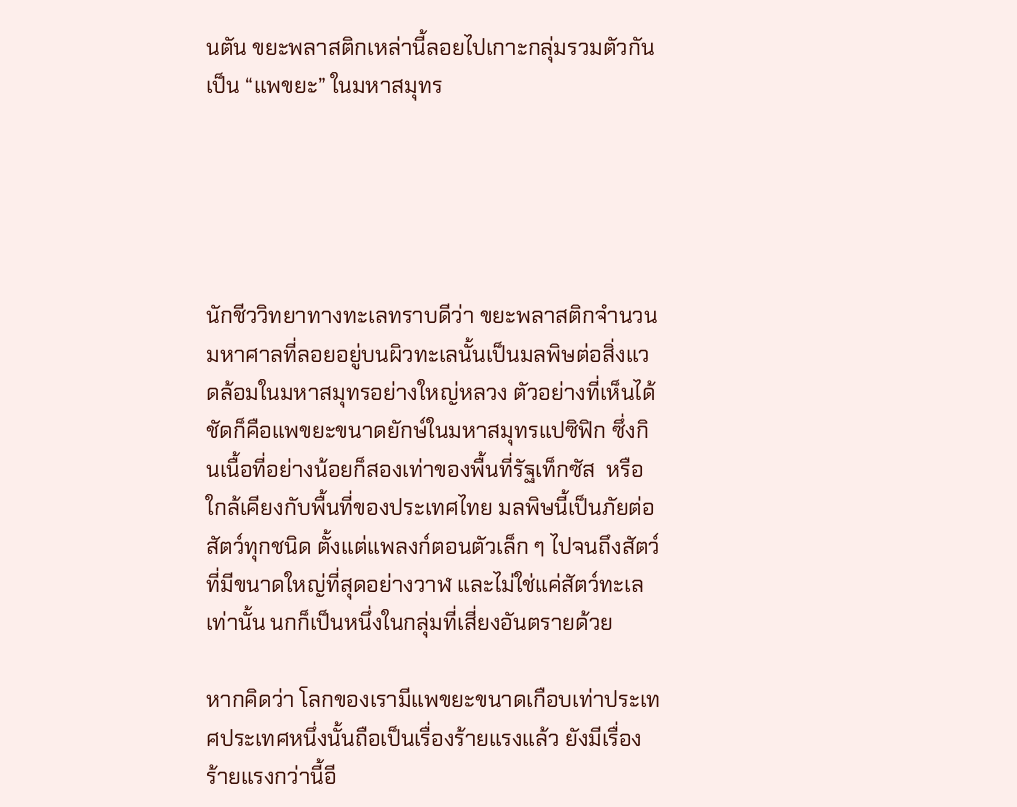นตัน ขยะพลาสติกเหล่านี้ลอยไปเกาะกลุ่มรวมตัวกันเป็น “แพขยะ” ในมหาสมุทร





นักชีววิทยาทางทะเลทราบดีว่า ขยะพลาสติกจำนวนมหาศาลที่ลอยอยู่บนผิวทะเลนั้นเป็นมลพิษต่อสิ่งแวดล้อมในมหาสมุทรอย่างใหญ่หลวง ตัวอย่างที่เห็นได้ชัดก็คือแพขยะขนาดยักษ์ในมหาสมุทรแปซิฟิก ซึ่งกินเนื้อที่อย่างน้อยก็สองเท่าของพื้นที่รัฐเท็กซัส  หรือใกล้เคียงกับพื้นที่ของประเทศไทย มลพิษนี้เป็นภัยต่อสัตว์ทุกชนิด ตั้งแต่แพลงก์ตอนตัวเล็ก ๆ ไปจนถึงสัตว์ที่มีขนาดใหญ่ที่สุดอย่างวาฬ และไม่ใช่แค่สัตว์ทะเลเท่านั้น นกก็เป็นหนึ่งในกลุ่มที่เสี่ยงอันตรายด้วย

หากคิดว่า โลกของเรามีแพขยะขนาดเกือบเท่าประเทศประเทศหนึ่งนั้นถือเป็นเรื่องร้ายแรงแล้ว ยังมีเรื่องร้ายแรงกว่านี้อี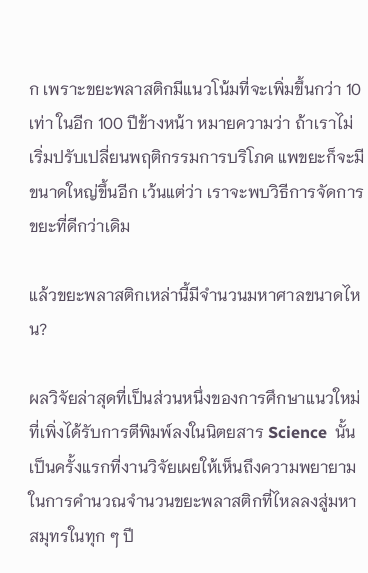ก เพราะขยะพลาสติกมีแนวโน้มที่จะเพิ่มขึ้นกว่า 10 เท่า ในอีก 100 ปีข้างหน้า หมายความว่า ถ้าเราไม่เริ่มปรับเปลี่ยนพฤติกรรมการบริโภค แพขยะก็จะมีขนาดใหญ่ขึ้นอีก เว้นแต่ว่า เราจะพบวิธีการจัดการขยะที่ดีกว่าเดิม

แล้วขยะพลาสติกเหล่านี้มีจำนวนมหาศาลขนาดไหน?

ผลวิจัยล่าสุดที่เป็นส่วนหนึ่งของการศึกษาแนวใหม่ ที่เพิ่งได้รับการตีพิมพ์ลงในนิตยสาร Science  นั้น เป็นครั้งแรกที่งานวิจัยเผยให้เห็นถึงความพยายามในการคำนวณจำนวนขยะพลาสติกที่ไหลลงสู่มหาสมุทรในทุก ๆ ปี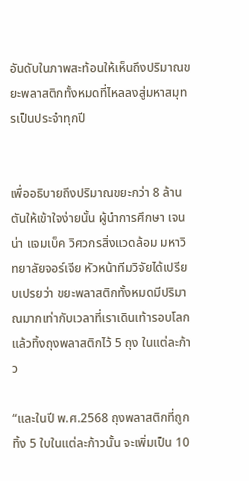อันดับในภาพสะท้อนให้เห็นถึงปริมาณขยะพลาสติกทั้งหมดที่ไหลลงสู่มหาสมุทรเป็นประจำทุกปี


เพื่ออธิบายถึงปริมาณขยะกว่า 8 ล้านตันให้เข้าใจง่ายนั้น ผู้นำการศึกษา เจนน่า แจมเบ็ค วิศวกรสิ่งแวดล้อม มหาวิทยาลัยจอร์เจีย หัวหน้าทีมวิจัยได้เปรียบเปรยว่า ขยะพลาสติกทั้งหมดมีปริมาณมากเท่ากับเวลาที่เราเดินเท้ารอบโลกแล้วทิ้งถุงพลาสติกไว้ 5 ถุง ในแต่ละก้าว

“และในปี พ.ศ.2568 ถุงพลาสติกที่ถูกทิ้ง 5 ใบในแต่ละก้าวนั้น จะเพิ่มเป็น 10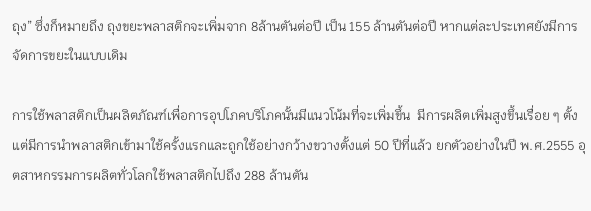ถุง” ซึ่งก็หมายถึง ถุงขยะพลาสติกจะเพิ่มจาก 8ล้านตันต่อปี เป็น 155 ล้านตันต่อปี หากแต่ละประเทศยังมีการจัดการขยะในแบบเดิม

การใช้พลาสติกเป็นผลิตภัณฑ์เพื่อการอุปโภคบริโภคนั้นมีแนวโน้มที่จะเพิ่มขึ้น  มีการผลิตเพิ่มสูงขึ้นเรื่อย ๆ ตั้งแต่มีการนำพลาสติกเข้ามาใช้ครั้งแรกและถูกใช้อย่างกว้างขวางตั้งแต่ 50 ปีที่แล้ว ยกตัวอย่างในปี พ.ศ.2555 อุตสาหกรรมการผลิตทั่วโลกใช้พลาสติกไปถึง 288 ล้านตัน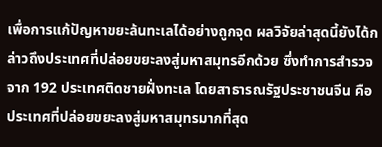เพื่อการแก้ปัญหาขยะล้นทะเลได้อย่างถูกจุด ผลวิจัยล่าสุดนี้ยังได้กล่าวถึงประเทศที่ปล่อยขยะลงสู่มหาสมุทรอีกด้วย ซึ่งทำการสำรวจจาก 192 ประเทศติดชายฝั่งทะเล โดยสาธารณรัฐประชาชนจีน คือประเทศที่ปล่อยขยะลงสู่มหาสมุทรมากที่สุด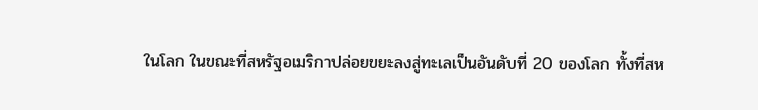ในโลก ในขณะที่สหรัฐอเมริกาปล่อยขยะลงสู่ทะเลเป็นอันดับที่ 20 ของโลก ทั้งที่สห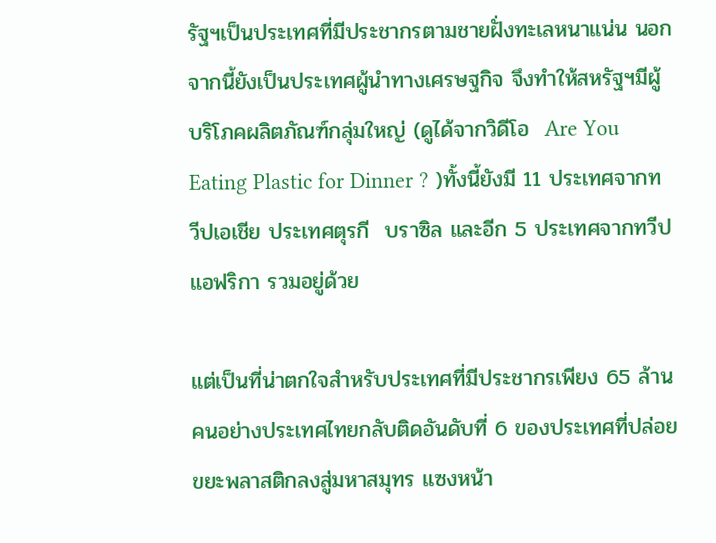รัฐฯเป็นประเทศที่มีประชากรตามชายฝั่งทะเลหนาแน่น นอกจากนี้ยังเป็นประเทศผู้นำทางเศรษฐกิจ จึงทำให้สหรัฐฯมีผู้บริโภคผลิตภัณฑ์กลุ่มใหญ่ (ดูได้จากวิดีโอ  Are You Eating Plastic for Dinner ? )ทั้งนี้ยังมี 11 ประเทศจากทวีปเอเชีย ประเทศตุรกี  บราซิล และอีก 5 ประเทศจากทวีปแอฟริกา รวมอยู่ด้วย

แต่เป็นที่น่าตกใจสำหรับประเทศที่มีประชากรเพียง 65 ล้านคนอย่างประเทศไทยกลับติดอันดับที่ 6 ของประเทศที่ปล่อยขยะพลาสติกลงสู่มหาสมุทร แซงหน้า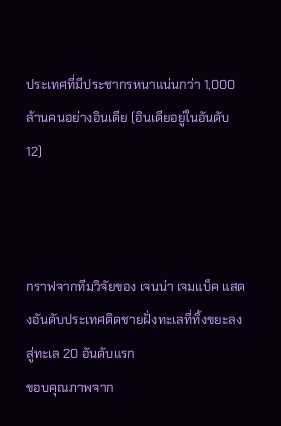ประเทศที่มีประชากรหนาแน่นกว่า 1,000 ล้านคนอย่างอินเดีย (อินเดียอยู่ในอันดับ 12)



กราฟจากทีมวิจัยของ เจนน่า เจมแบ็ค แสดงอันดับประเทศติดชายฝั่งทะเลที่ทิ้งขยะลงสู่ทะเล 20 อันดับแรก
ขอบคุณภาพจาก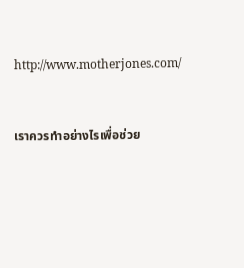http://www.motherjones.com/


เราควรทำอย่างไรเพื่อช่วย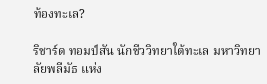ท้องทะเล?

ริชาร์ด ทอมป์สัน นักชีววิทยาใต้ทะเล มหาวิทยาลัยพลีมัธ แห่ง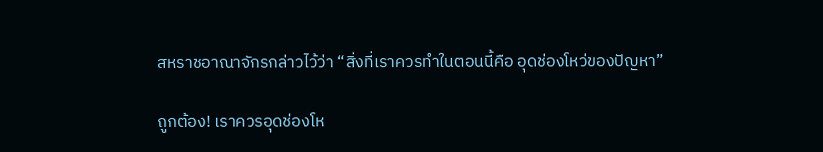สหราชอาณาจักรกล่าวไว้ว่า “สิ่งที่เราควรทำในตอนนี้คือ อุดช่องโหว่ของปัญหา”

ถูกต้อง! เราควรอุดช่องโห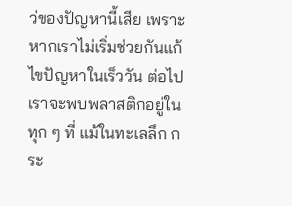ว่ของปัญหานี้เสีย เพราะหากเราไม่เริ่มช่วยกันแก้ไขปัญหาในเร็ววัน ต่อไปเราจะพบพลาสติกอยู่ในทุก ๆ ที่ แม้ในทะเลลึก กระ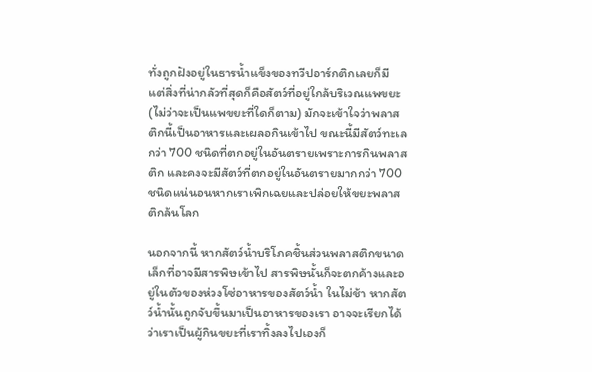ทั่งถูกฝังอยู่ในธารน้ำแข็งของทวีปอาร์กติกเลยก็มี แต่สิ่งที่น่ากลัวที่สุดก็คือสัตว์ที่อยู่ใกล้บริเวณแพขยะ (ไม่ว่าจะเป็นแพขยะที่ใดก็ตาม) มักจะเข้าใจว่าพลาสติกนี้เป็นอาหารและเผลอกินเข้าไป ขณะนี้มีสัตว์ทะเลกว่า 700 ชนิดที่ตกอยู่ในอันตรายเพราะการกินพลาสติก และคงจะมีสัตว์ที่ตกอยู่ในอันตรายมากกว่า 700 ชนิดแน่นอนหากเราเพิกเฉยและปล่อยให้ขยะพลาสติกล้นโลก

นอกจากนี้ หากสัตว์น้ำบริโภคชิ้นส่วนพลาสติกขนาดเล็กที่อาจมีสารพิษเข้าไป สารพิษนั้นก็จะตกค้างและอยู่ในตัวของห่วงโซ่อาหารของสัตว์น้ำ ในไม่ช้า หากสัตว์น้ำนั้นถูกจับขึ้นมาเป็นอาหารของเรา อาจจะเรียกได้ว่าเราเป็นผู้กินขยะที่เราทิ้งลงไปเองก็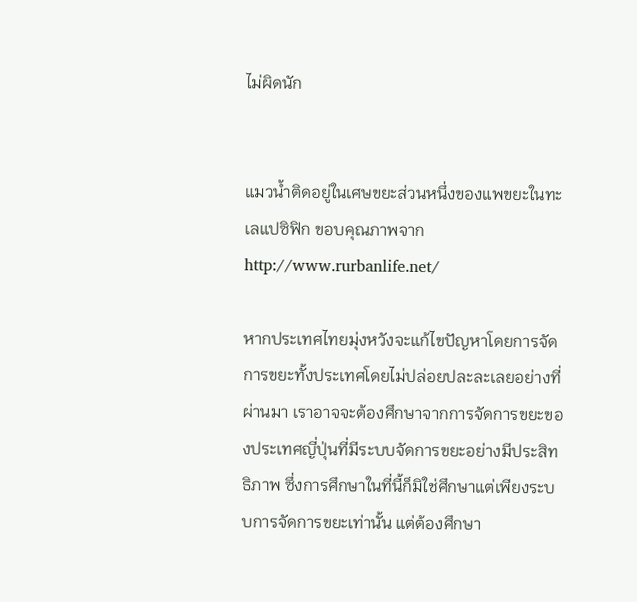ไม่ผิดนัก


แมวน้ำติดอยู่ในเศษขยะส่วนหนึ่งของแพขยะในทะเลแปซิฟิก ขอบคุณภาพจาก http://www.rurbanlife.net/

หากประเทศไทยมุ่งหวังจะแก้ไขปัญหาโดยการจัดการขยะทั้งประเทศโดยไม่ปล่อยปละละเลยอย่างที่ผ่านมา เราอาจจะต้องศึกษาจากการจัดการขยะของประเทศญี่ปุ่นที่มีระบบจัดการขยะอย่างมีประสิทธิภาพ ซึ่งการศึกษาในที่นี้ก็มิใช่ศึกษาแต่เพียงระบบการจัดการขยะเท่านั้น แต่ต้องศึกษา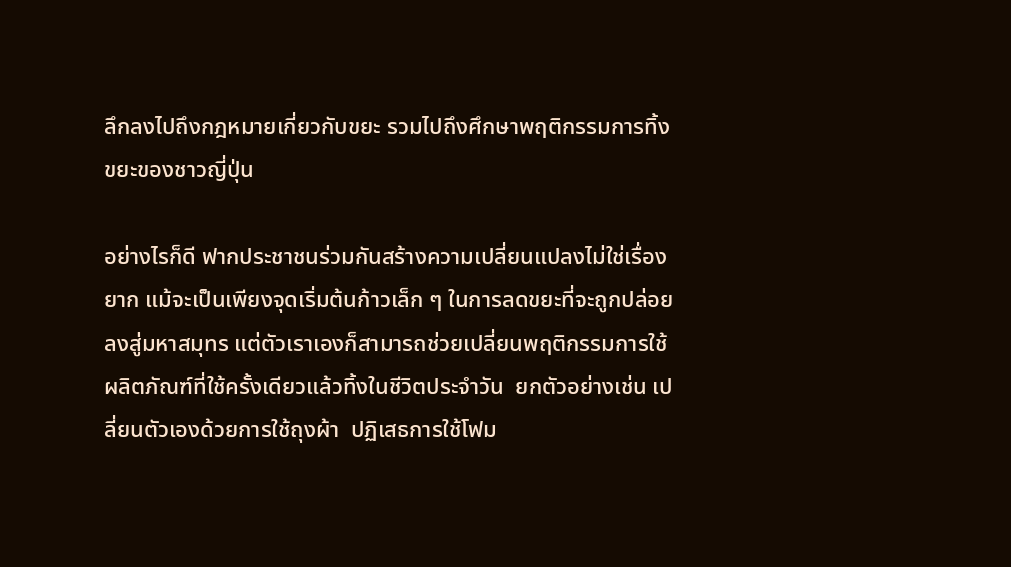ลึกลงไปถึงกฎหมายเกี่ยวกับขยะ รวมไปถึงศึกษาพฤติกรรมการทิ้งขยะของชาวญี่ปุ่น

อย่างไรก็ดี ฟากประชาชนร่วมกันสร้างความเปลี่ยนแปลงไม่ใช่เรื่องยาก แม้จะเป็นเพียงจุดเริ่มต้นก้าวเล็ก ๆ ในการลดขยะที่จะถูกปล่อยลงสู่มหาสมุทร แต่ตัวเราเองก็สามารถช่วยเปลี่ยนพฤติกรรมการใช้ผลิตภัณฑ์ที่ใช้ครั้งเดียวแล้วทิ้งในชีวิตประจำวัน  ยกตัวอย่างเช่น เปลี่ยนตัวเองด้วยการใช้ถุงผ้า  ปฏิเสธการใช้โฟม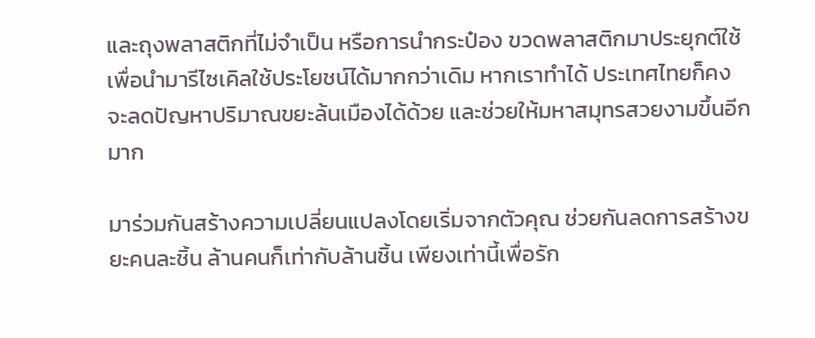และถุงพลาสติกที่ไม่จำเป็น หรือการนำกระป๋อง ขวดพลาสติกมาประยุกต์ใช้ เพื่อนำมารีไซเคิลใช้ประโยชน์ได้มากกว่าเดิม หากเราทำได้ ประเทศไทยก็คงจะลดปัญหาปริมาณขยะล้นเมืองได้ด้วย และช่วยให้มหาสมุทรสวยงามขึ้นอีกมาก

มาร่วมกันสร้างความเปลี่ยนแปลงโดยเริ่มจากตัวคุณ ช่วยกันลดการสร้างขยะคนละชิ้น ล้านคนก็เท่ากับล้านชิ้น เพียงเท่านี้เพื่อรัก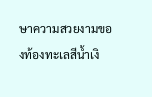ษาความสวยงามของท้องทะเลสีน้ำเงิ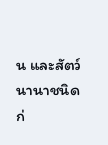น และสัตว์นานาชนิด ก่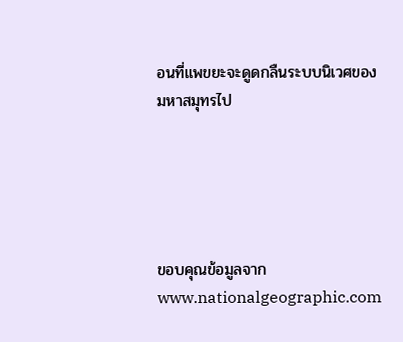อนที่แพขยะจะดูดกลืนระบบนิเวศของมหาสมุทรไป





ขอบคุณข้อมูลจาก www.nationalgeographic.com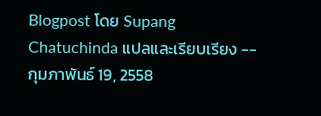Blogpost โดย Supang Chatuchinda แปลและเรียบเรียง -- กุมภาพันธ์ 19, 2558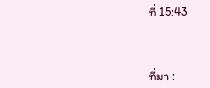ที่ 15:43



ที่มา :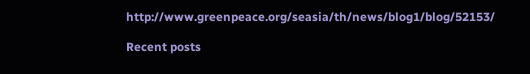http://www.greenpeace.org/seasia/th/news/blog1/blog/52153/

Recent posts